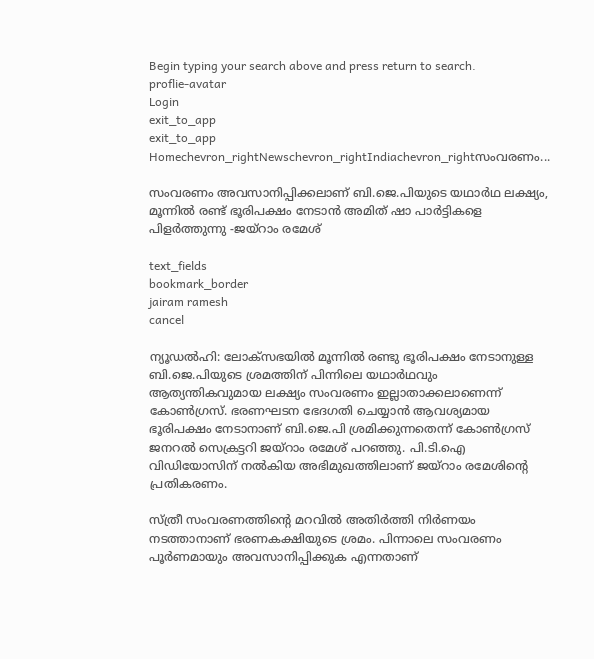Begin typing your search above and press return to search.
proflie-avatar
Login
exit_to_app
exit_to_app
Homechevron_rightNewschevron_rightIndiachevron_rightസംവരണം...

സംവരണം അവസാനിപ്പിക്കലാണ് ബി.ജെ.പിയുടെ യഥാർഥ ലക്ഷ്യം, മൂന്നിൽ രണ്ട് ഭൂരിപക്ഷം നേടാൻ അമിത് ഷാ പാർട്ടികളെ പിളർത്തുന്നു -ജയ്റാം രമേശ്

text_fields
bookmark_border
jairam ramesh
cancel

ന്യൂഡൽഹി: ലോക്‌സഭയിൽ മൂന്നിൽ രണ്ടു ഭൂരിപക്ഷം നേടാനുള്ള ബി.ജെ.പിയുടെ ശ്രമത്തിന് പിന്നിലെ യഥാർഥവും ആത്യന്തികവുമായ ലക്ഷ്യം സംവരണം ഇല്ലാതാക്കലാണെന്ന് കോൺഗ്രസ്. ഭരണഘടന ഭേദഗതി ചെയ്യാൻ ആവശ്യമായ ഭൂരിപക്ഷം നേടാനാണ് ബി.ജെ.പി ശ്രമിക്കുന്നതെന്ന് കോൺഗ്രസ് ജനറൽ സെക്രട്ടറി ജയ്റാം രമേശ് പറഞ്ഞു. പി.ടി.ഐ വിഡിയോസിന് നൽകിയ അഭിമുഖത്തിലാണ് ജയ്റാം രമേശിന്റെ പ്രതികരണം.

സ്ത്രീ സംവരണത്തിന്റെ മറവിൽ അതിർത്തി നിർണയം നടത്താനാണ് ഭരണകക്ഷിയുടെ ശ്രമം. പിന്നാലെ സംവരണം പൂർണമായും അവസാനിപ്പിക്കുക എന്നതാണ്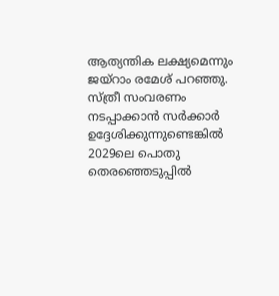ആത്യന്തിക ലക്ഷ്യമെന്നും ജയ്റാം രമേശ് പറഞ്ഞു. സ്ത്രീ സംവരണം നടപ്പാക്കാൻ സർക്കാർ ഉദ്ദേശിക്കുന്നുണ്ടെങ്കിൽ 2029ലെ പൊതു തെരഞ്ഞെടുപ്പിൽ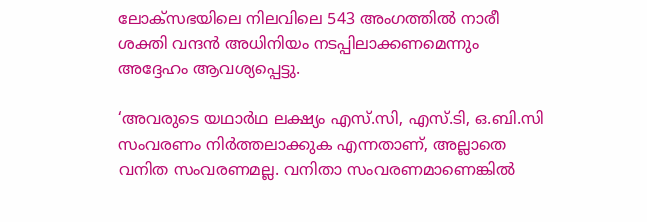ലോക്സഭയിലെ നിലവിലെ 543 അംഗത്തിൽ നാരീ ശക്തി വന്ദൻ അധിനിയം നടപ്പിലാക്കണമെന്നും അദ്ദേഹം ആവശ്യപ്പെട്ടു.

‘അവരുടെ യഥാർഥ ലക്ഷ്യം എസ്.സി, എസ്.ടി, ഒ.ബി.സി സംവരണം നിർത്തലാക്കുക എന്നതാണ്, അല്ലാതെ വനിത സംവരണമല്ല. വനിതാ സംവരണമാണെങ്കിൽ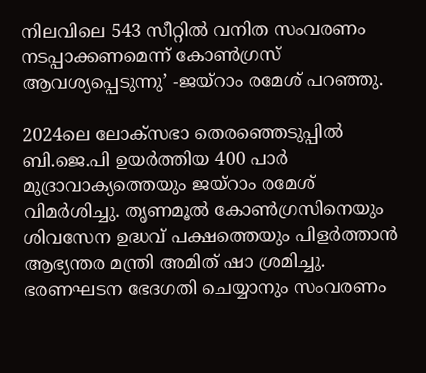നിലവിലെ 543 സീറ്റിൽ വനിത സംവരണം നടപ്പാക്കണമെന്ന് കോൺഗ്രസ് ആവശ്യപ്പെടുന്നു’ -ജയ്റാം രമേശ് പറഞ്ഞു.

2024ലെ ലോക്സഭാ തെരഞ്ഞെടുപ്പിൽ ബി.ജെ.പി ഉയർത്തിയ 400 പാർ മുദ്രാവാക്യത്തെയും ജയ്റാം രമേശ് വിമർശിച്ചു. തൃണമൂൽ കോൺഗ്രസിനെയും ശിവസേന ഉദ്ധവ് പക്ഷത്തെയും പിളർത്താൻ ആഭ്യന്തര മന്ത്രി അമിത് ഷാ ശ്രമിച്ചു. ഭരണഘടന ഭേദഗതി ചെയ്യാനും സംവരണം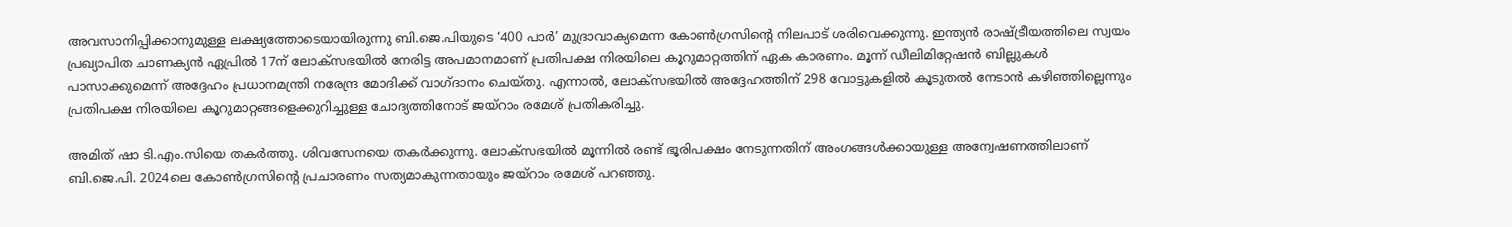അവസാനിപ്പിക്കാനുമുള്ള ലക്ഷ്യത്തോടെയായിരുന്നു ബി.ജെ.പിയുടെ ‘400 പാർ’ മുദ്രാവാക്യമെന്ന കോൺഗ്രസിന്റെ നിലപാട് ശരിവെക്കുന്നു. ഇന്ത്യൻ രാഷ്ട്രീയത്തിലെ സ്വയം പ്രഖ്യാപിത ചാണക്യൻ ഏപ്രിൽ 17ന് ലോക്‌സഭയിൽ നേരിട്ട അപമാനമാണ് പ്രതിപക്ഷ നിരയിലെ കൂറുമാറ്റത്തിന് ഏക കാരണം. മൂന്ന് ഡീലിമിറ്റേഷൻ ബില്ലുകൾ പാസാക്കുമെന്ന് അദ്ദേഹം പ്രധാനമന്ത്രി നരേന്ദ്ര മോദിക്ക് വാഗ്ദാനം ചെയ്തു. എന്നാൽ, ലോക്‌സഭയിൽ അദ്ദേഹത്തിന് 298 വോട്ടുകളിൽ കൂടുതൽ നേടാൻ കഴിഞ്ഞില്ലെന്നും പ്രതിപക്ഷ നിരയിലെ കൂറുമാറ്റങ്ങളെക്കുറിച്ചുള്ള ചോദ്യത്തിനോട് ജയ്റാം രമേശ് പ്രതികരിച്ചു.

അമിത് ഷാ ടി.എം.സിയെ തകർത്തു. ശിവസേനയെ തകർക്കുന്നു. ലോക്സഭയിൽ മൂന്നിൽ രണ്ട് ഭൂരിപക്ഷം നേടുന്നതിന് അംഗങ്ങൾക്കായുള്ള അന്വേഷണത്തിലാണ് ബി.ജെ.പി. 2024ലെ കോൺഗ്രസിന്റെ പ്രചാരണം സത്യമാകുന്നതായും ജയ്റാം രമേശ് പറഞ്ഞു.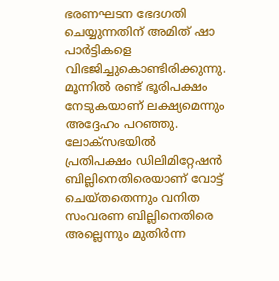ഭരണഘടന ഭേദഗതി ചെയ്യുന്നതിന് അമിത് ഷാ പാർട്ടികളെ വിഭജിച്ചുകൊണ്ടിരിക്കുന്നു. മൂന്നിൽ രണ്ട് ഭൂരിപക്ഷം നേടുകയാണ് ലക്ഷ്യമെന്നും അദ്ദേഹം പറഞ്ഞു. ലോക്സഭയിൽ പ്രതിപക്ഷം ഡിലിമിറ്റേഷൻ ബില്ലിനെതിരെയാണ് വോട്ട് ചെയ്തതെന്നും വനിത സംവരണ ബില്ലിനെതിരെ അല്ലെന്നും മുതിർന്ന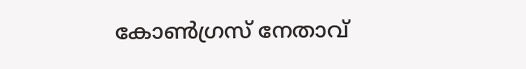കോൺഗ്രസ് നേതാവ്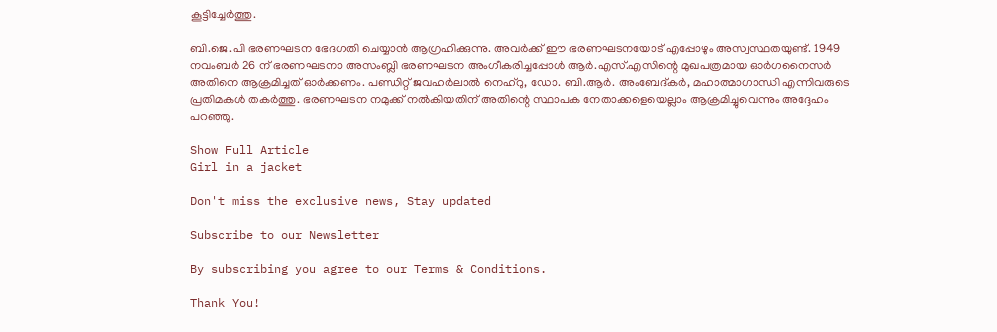കൂട്ടിച്ചേർത്തു.

ബി.ജെ.പി ഭരണഘടന ഭേദഗതി ചെയ്യാൻ ആഗ്രഹിക്കുന്നു. അവർക്ക് ഈ ഭരണഘടനയോട് എപ്പോഴും അസ്വസ്ഥതയുണ്ട്. 1949 നവംബർ 26 ന് ഭരണഘടനാ അസംബ്ലി ഭരണഘടന അംഗീകരിച്ചപ്പോൾ ആർ.എസ്.എസിന്റെ മുഖപത്രമായ ഓർഗനൈസർ അതിനെ ആക്രമിച്ചത് ഓർക്കണം. പണ്ഡിറ്റ് ജവഹർലാൽ നെഹ്‌റു, ഡോ. ബി.ആർ. അംബേദ്കർ, മഹാത്മാഗാന്ധി എന്നിവരുടെ പ്രതിമകൾ തകർത്തു. ഭരണഘടന നമുക്ക് നൽകിയതിന് അതിന്റെ സ്ഥാപക നേതാക്കളെയെല്ലാം ആക്രമിച്ചുവെന്നും അദ്ദേഹം പറഞ്ഞു.

Show Full Article
Girl in a jacket

Don't miss the exclusive news, Stay updated

Subscribe to our Newsletter

By subscribing you agree to our Terms & Conditions.

Thank You!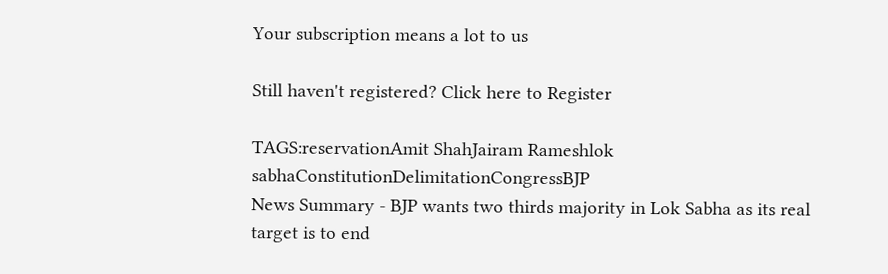Your subscription means a lot to us

Still haven't registered? Click here to Register

TAGS:reservationAmit ShahJairam Rameshlok sabhaConstitutionDelimitationCongressBJP
News Summary - BJP wants two thirds majority in Lok Sabha as its real target is to end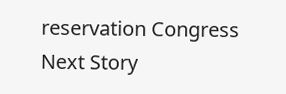reservation Congress
Next Story